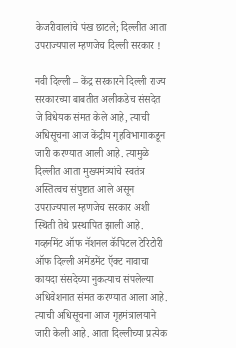केजरीवालांचे पंख छाटले; दिल्लीत आता उपराज्यपाल म्हणजेच दिल्ली सरकार !

नवी दिल्ली – केंद्र सरकारने दिल्ली राज्य सरकारच्या बाबतीत अलीकडेच संसदेत जे विधेयक संमत केले आहे, त्याची अधिसूचना आज केंद्रीय गृहविभागाकडून जारी करण्यात आली आहे. त्यामुळे दिल्लीत आता मुख्यमंत्र्यांचे स्वतंत्र अस्तित्वच संपुष्टात आले असून उपराज्यपाल म्हणजेच सरकार अशी स्थिती तेथे प्रस्थापित झाली आहे.
गव्हर्नमेंट ऑफ नॅशनल कॅपिटल टेरिटोरी ऑफ दिल्ली अमेंडमेंट ऍक्ट नावाचा कायदा संसदेच्या नुकत्याच संपलेल्या अधिवेशनात संमत करण्यात आला आहे. त्याची अधिसूचना आज गृहमंत्रालयाने जारी केली आहे. आता दिल्लीच्या प्रत्येक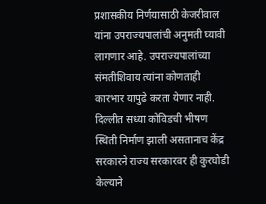प्रशासकीय निर्णयासाठी केजरीवाल यांना उपराज्यपालांची अनुमती घ्यावी लागणार आहे. उपराज्यपालांच्या संमतीशिवाय त्यांना कोणताही कारभार यापुढे करता येणार नाही. दिल्लीत सध्या कोविडची भीषण स्थिती निर्माण झाली असतानाच केंद्र सरकारने राज्य सरकारवर ही कुरघोडी केल्याने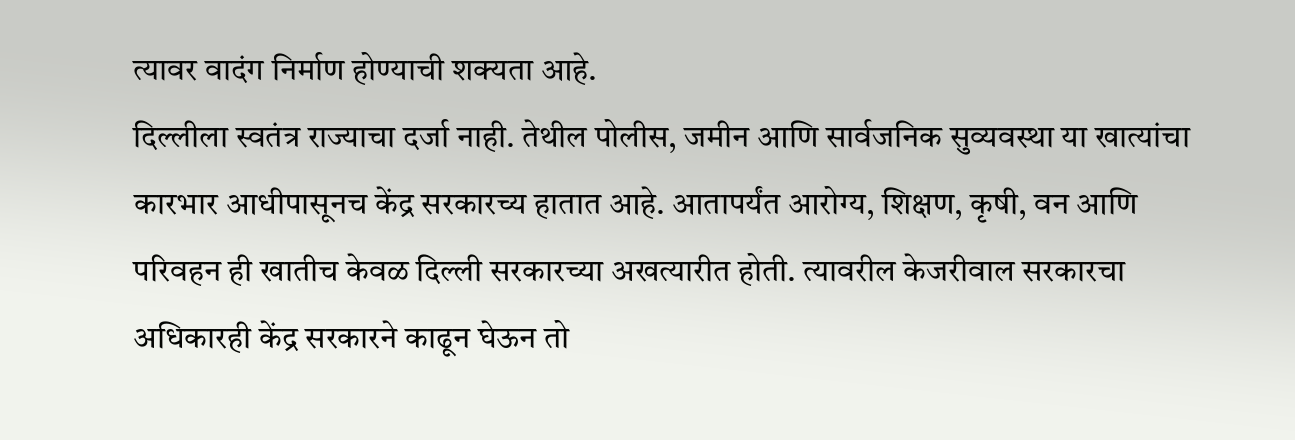त्यावर वादंग निर्माण होण्याची शक्यता आहे.
दिल्लीला स्वतंत्र राज्याचा दर्जा नाही. तेथील पोलीस, जमीन आणि सार्वजनिक सुव्यवस्था या खात्यांचा कारभार आधीपासूनच केंद्र सरकारच्य हातात आहे. आतापर्यंत आरोग्य, शिक्षण, कृषी, वन आणि परिवहन ही खातीच केवळ दिल्ली सरकारच्या अखत्यारीत होती. त्यावरील केजरीवाल सरकारचा अधिकारही केंद्र सरकारने काढून घेऊन तो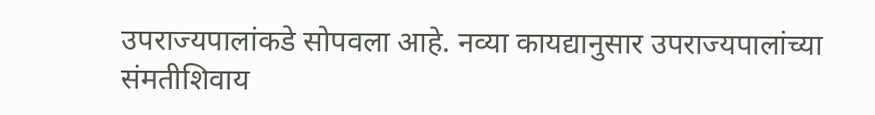उपराज्यपालांकडे सोपवला आहे. नव्या कायद्यानुसार उपराज्यपालांच्या संमतीशिवाय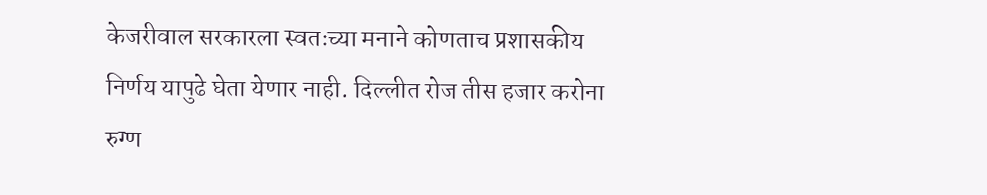केजरीवाल सरकारला स्वतःच्या मनाने कोणताच प्रशासकीय निर्णय यापुढे घेता येणार नाही. दिल्लीत रोज तीस हजार करोना रुग्ण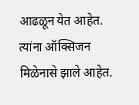आढळून येत आहेत. त्यांना ऑक्सिजन मिळेनासे झाले आहेत.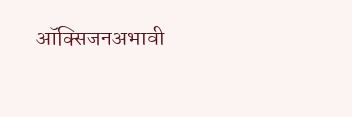ऑक्सिजनअभावी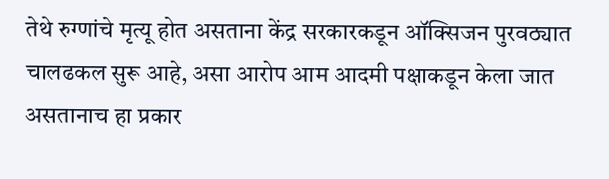तेथे रुग्णांचे मृत्यू होत असताना केंद्र सरकारकडून ऑक्सिजन पुरवठ्यात चालढकल सुरू आहे, असा आरोप आम आदमी पक्षाकडून केला जात असतानाच हा प्रकार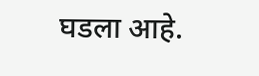घडला आहे.